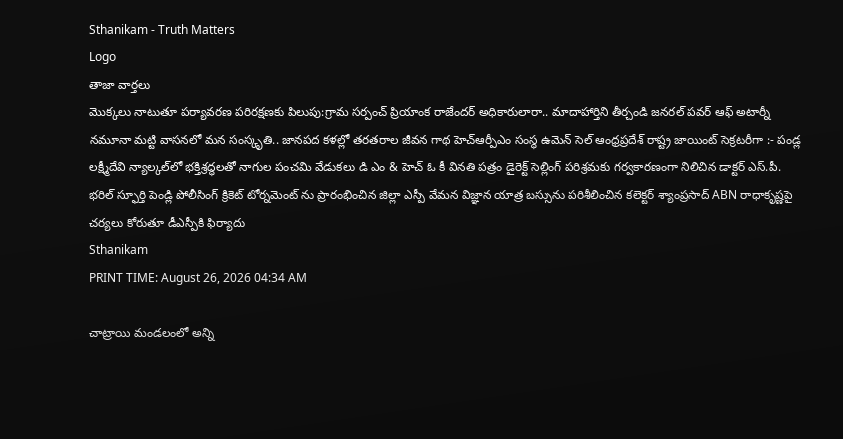Sthanikam - Truth Matters
Logo
తాజా వార్తలు
మొక్కలు నాటుతూ పర్యావరణ పరిరక్షణకు పిలుపు:గ్రామ సర్పంచ్ ప్రియాంక రాజేందర్ అధికారులారా.. మాదాహార్తిని తీర్చండి జనరల్ పవర్ ఆఫ్ అటార్నీ నమూనా మట్టి వాసనలో మన సంస్కృతి.. జానపద కళల్లో తరతరాల జీవన గాథ హెచ్ఆర్పీఎం సంస్థ ఉమెన్ సెల్ ఆంధ్రప్రదేశ్ రాష్ట్ర జాయింట్ సెక్రటరీగా :- పండ్ల లక్ష్మీదేవి న్యాల్కల్‌లో భక్తిశ్రద్ధలతో నాగుల పంచమి వేడుకలు డి ఎం & హెచ్ ఓ కీ వినతి పత్రం డైరెక్ట్ సెల్లింగ్ పరిశ్రమకు గర్వకారణంగా నిలిచిన డాక్టర్ ఎస్.పీ. భరిల్ స్ఫూర్తి పెండ్లి పోలీసింగ్ క్రికెట్ టోర్నమెంట్ ను ప్రారంభించిన జిల్లా ఎస్పీ వేమన విజ్ఞాన యాత్ర బస్సును పరిశీలించిన కలెక్టర్ శ్యాంప్రసాద్ ABN రాధాకృష్ణపై చర్యలు కోరుతూ డీఎస్పీకి ఫిర్యాదు
Sthanikam
PRINT TIME: August 26, 2026 04:34 AM

చాట్రాయి మండలంలో అన్ని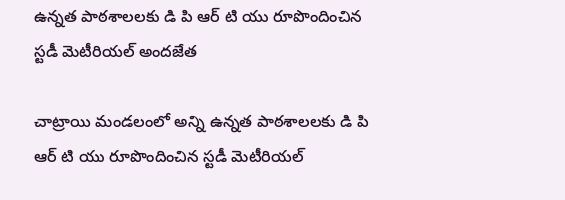ఉన్నత పాఠశాలలకు డి పి ఆర్ టి యు రూపొందించిన స్టడీ మెటీరియల్ అందజేత

చాట్రాయి మండలంలో అన్ని ఉన్నత పాఠశాలలకు డి పి ఆర్ టి యు రూపొందించిన స్టడీ మెటీరియల్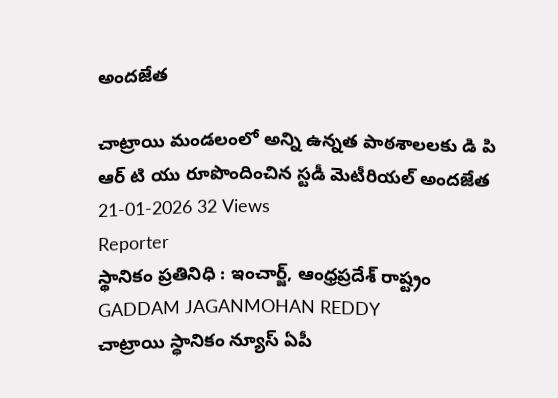అందజేత

చాట్రాయి మండలంలో అన్ని ఉన్నత పాఠశాలలకు డి పి ఆర్ టి యు రూపొందించిన స్టడీ మెటీరియల్ అందజేత
21-01-2026 32 Views
Reporter
స్థానికం ప్రతినిధి : ఇంచార్జ్, ఆంధ్రప్రదేశ్ రాష్ట్రం
GADDAM JAGANMOHAN REDDY
చాట్రాయి స్ధానికం న్యూస్ ఏపీ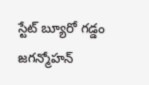స్టేట్ బ్యూరో గడ్డం జగన్మోహన్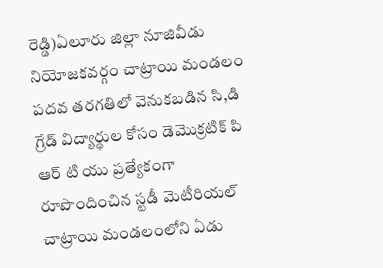రెడ్డి)ఏలూరు జిల్లా నూజివీడు నియోజకవర్గం చాట్రాయి మండలం పదవ తరగతిలో వెనుకబడిన సి,డి గ్రేడ్ విద్యార్థుల కోసం డెమొక్రటిక్ పి ఆర్ టి యు ప్రత్యేకంగా రూపొందించిన స్టడీ మెటీరియల్ చాట్రాయి మండలంలోని ఏడు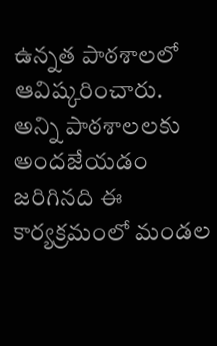ఉన్నత పాఠశాలలో ఆవిష్కరించారు. అన్ని పాఠశాలలకు అందజేయడం జరిగినది ఈ కార్యక్రమంలో మండల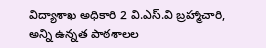విద్యాశాఖ అధికారి 2 వి.ఎస్.వి బ్రహ్మాచారి, అన్ని ఉన్నత పాఠశాలల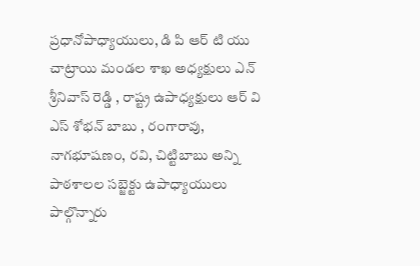ప్రధానోపాధ్యాయులు, డి పి ఆర్ టి యు చాట్రాయి మండల శాఖ అధ్యక్షులు ఎన్ శ్రీనివాస్ రెడ్డి , రాష్ట్ర ఉపాధ్యక్షులు ఆర్ వి ఎస్ శోభన్ బాబు , రంగారావు, నాగభూషణం, రవి, చిట్టిబాబు అన్ని పాఠశాలల సబ్జెక్టు ఉపాధ్యాయులు పాల్గొన్నారు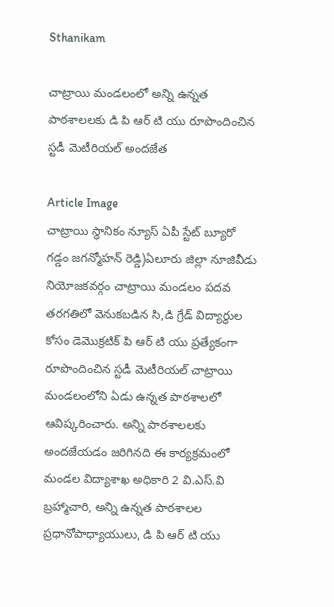Sthanikam

చాట్రాయి మండలంలో అన్ని ఉన్నత పాఠశాలలకు డి పి ఆర్ టి యు రూపొందించిన స్టడీ మెటీరియల్ అందజేత

Article Image
చాట్రాయి స్ధానికం న్యూస్ ఏపీ స్టేట్ బ్యూరో గడ్డం జగన్మోహన్ రెడ్డి)ఏలూరు జిల్లా నూజివీడు నియోజకవర్గం చాట్రాయి మండలం పదవ తరగతిలో వెనుకబడిన సి,డి గ్రేడ్ విద్యార్థుల కోసం డెమొక్రటిక్ పి ఆర్ టి యు ప్రత్యేకంగా రూపొందించిన స్టడీ మెటీరియల్ చాట్రాయి మండలంలోని ఏడు ఉన్నత పాఠశాలలో ఆవిష్కరించారు. అన్ని పాఠశాలలకు అందజేయడం జరిగినది ఈ కార్యక్రమంలో మండల విద్యాశాఖ అధికారి 2 వి.ఎస్.వి బ్రహ్మాచారి, అన్ని ఉన్నత పాఠశాలల ప్రధానోపాధ్యాయులు, డి పి ఆర్ టి యు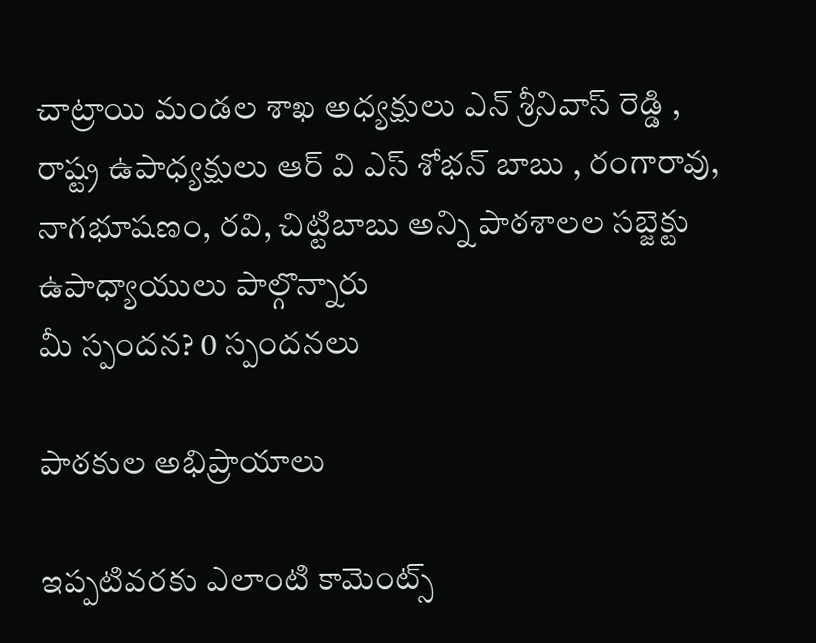చాట్రాయి మండల శాఖ అధ్యక్షులు ఎన్ శ్రీనివాస్ రెడ్డి , రాష్ట్ర ఉపాధ్యక్షులు ఆర్ వి ఎస్ శోభన్ బాబు , రంగారావు, నాగభూషణం, రవి, చిట్టిబాబు అన్ని పాఠశాలల సబ్జెక్టు ఉపాధ్యాయులు పాల్గొన్నారు
మీ స్పందన? 0 స్పందనలు

పాఠకుల అభిప్రాయాలు

ఇప్పటివరకు ఎలాంటి కామెంట్స్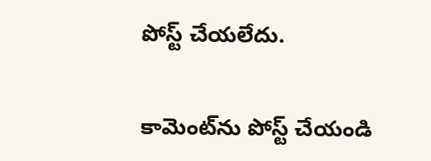పోస్ట్ చేయలేదు.


కామెంట్‌ను పోస్ట్ చేయండి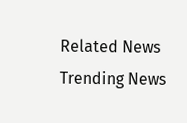Related News
Trending News